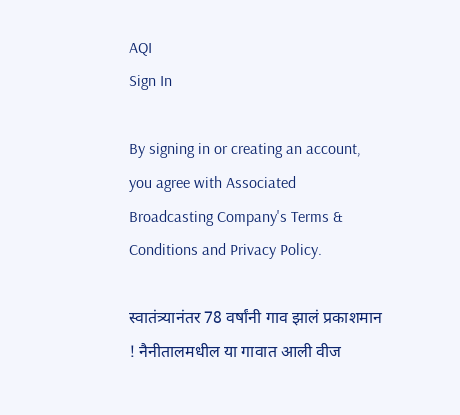AQI
Sign In

By signing in or creating an account, you agree with Associated Broadcasting Company's Terms & Conditions and Privacy Policy.

स्वातंत्र्यानंतर 78 वर्षांनी गाव झालं प्रकाशमान ! नैनीतालमधील या गावात आली वीज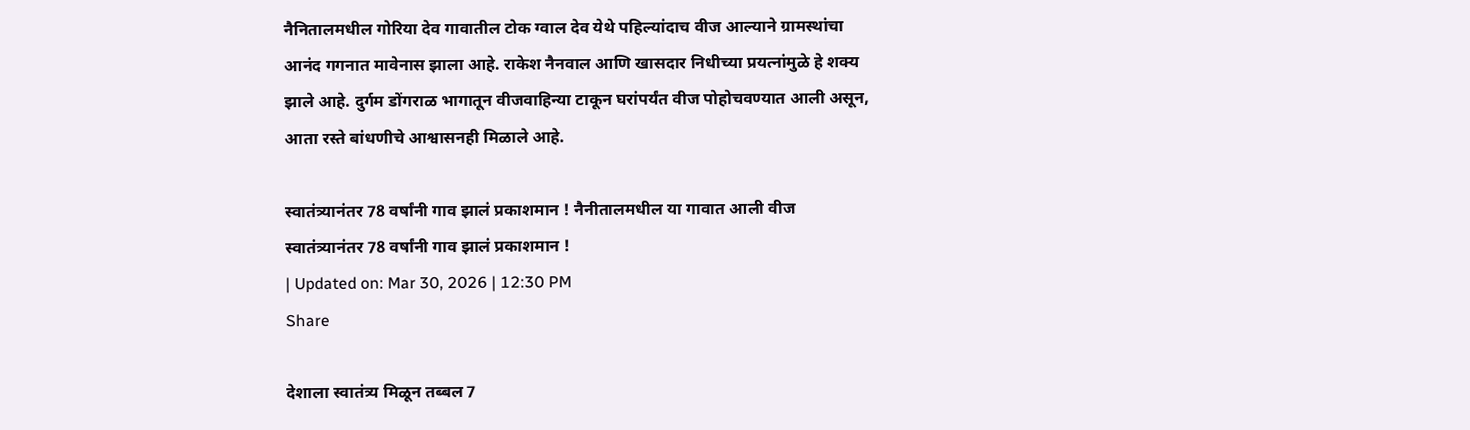नैनितालमधील गोरिया देव गावातील टोक ग्वाल देव येथे पहिल्यांदाच वीज आल्याने ग्रामस्थांचा आनंद गगनात मावेनास झाला आहे. राकेश नैनवाल आणि खासदार निधीच्या प्रयत्नांमुळे हे शक्य झाले आहे. दुर्गम डोंगराळ भागातून वीजवाहिन्या टाकून घरांपर्यंत वीज पोहोचवण्यात आली असून, आता रस्ते बांधणीचे आश्वासनही मिळाले आहे.

स्वातंत्र्यानंतर 78 वर्षांनी गाव झालं प्रकाशमान ! नैनीतालमधील या गावात आली वीज
स्वातंत्र्यानंतर 78 वर्षांनी गाव झालं प्रकाशमान !
| Updated on: Mar 30, 2026 | 12:30 PM
Share

देशाला स्वातंत्र्य मिळून तब्बल 7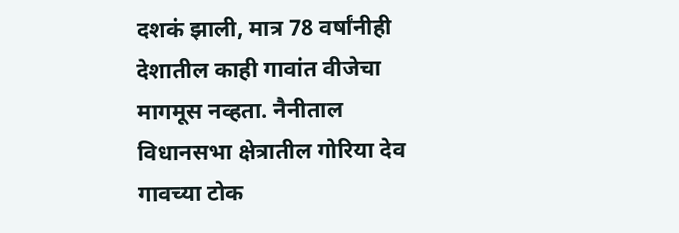दशकं झाली, मात्र 78 वर्षांनीही देशातील काही गावांत वीजेचा मागमूस नव्हता. नैनीताल विधानसभा क्षेत्रातील गोरिया देव गावच्या टोक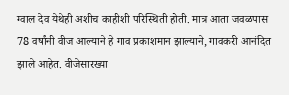ग्वाल देव येथेही अशीच काहीशी परिस्थिती होती. मात्र आता जवळपास 78 वर्षांनी वीज आल्याने हे गाव प्रकाशमान झाल्याने, गावकरी आनंदित झाले आहेत. वीजेसारख्या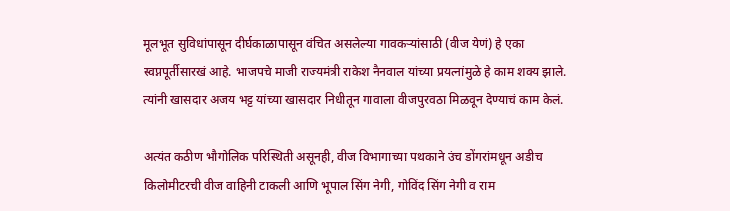मूलभूत सुविधांपासून दीर्घकाळापासून वंचित असलेल्या गावकऱ्यांसाठी (वीज येणं) हे एका स्वप्नपूर्तीसारखं आहे. भाजपचे माजी राज्यमंत्री राकेश नैनवाल यांच्या प्रयत्नांमुळे हे काम शक्य झाले. त्यांनी खासदार अजय भट्ट यांच्या खासदार निधीतून गावाला वीजपुरवठा मिळवून देण्याचं काम केलं.

अत्यंत कठीण भौगोलिक परिस्थिती असूनही, वीज विभागाच्या पथकाने उंच डोंगरांमधून अडीच किलोमीटरची वीज वाहिनी टाकली आणि भूपाल सिंग नेगी, गोविंद सिंग नेगी व राम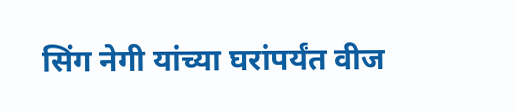सिंग नेगी यांच्या घरांपर्यंत वीज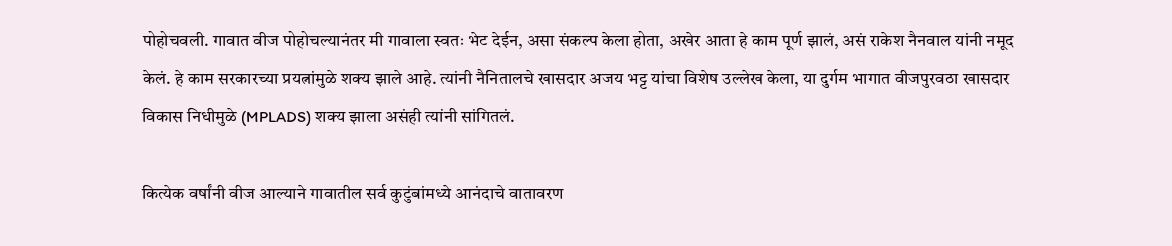पोहोचवली. गावात वीज पोहोचल्यानंतर मी गावाला स्वतः भेट देईन, असा संकल्प केला होता, अखेर आता हे काम पूर्ण झालं, असं राकेश नैनवाल यांनी नमूद केलं. हे काम सरकारच्या प्रयत्नांमुळे शक्य झाले आहे. त्यांनी नैनितालचे खासदार अजय भट्ट यांचा विशेष उल्लेख केला, या दुर्गम भागात वीजपुरवठा खासदार विकास निधीमुळे (MPLADS) शक्य झाला असंही त्यांनी सांगितलं.

कित्येक वर्षांनी वीज आल्याने गावातील सर्व कुटुंबांमध्ये आनंदाचे वातावरण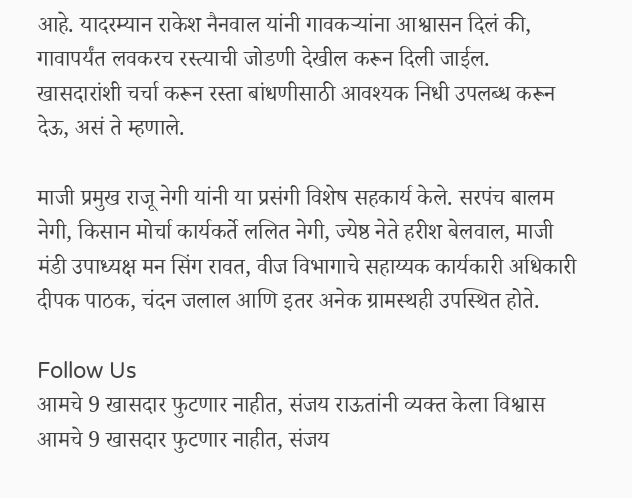आहे. यादरम्यान राकेश नैनवाल यांनी गावकऱ्यांना आश्वासन दिलं की, गावापर्यंत लवकरच रस्त्याची जोडणी देखील करून दिली जाईल. खासदारांशी चर्चा करून रस्ता बांधणीसाठी आवश्यक निधी उपलब्ध करून देऊ, असं ते म्हणाले.

माजी प्रमुख राजू नेगी यांनी या प्रसंगी विशेष सहकार्य केले. सरपंच बालम नेगी, किसान मोर्चा कार्यकर्ते ललित नेगी, ज्येष्ठ नेते हरीश बेलवाल, माजी मंडी उपाध्यक्ष मन सिंग रावत, वीज विभागाचे सहाय्यक कार्यकारी अधिकारी दीपक पाठक, चंदन जलाल आणि इतर अनेक ग्रामस्थही उपस्थित होते.

Follow Us
आमचे 9 खासदार फुटणार नाहीत, संजय राऊतांनी व्यक्त केला विश्वास
आमचे 9 खासदार फुटणार नाहीत, संजय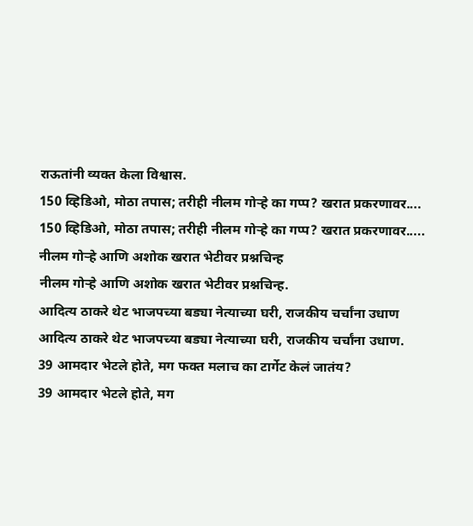राऊतांनी व्यक्त केला विश्वास.
150 व्हिडिओ, मोठा तपास; तरीही नीलम गोऱ्हे का गप्प? खरात प्रकरणावर....
150 व्हिडिओ, मोठा तपास; तरीही नीलम गोऱ्हे का गप्प? खरात प्रकरणावर.....
नीलम गोऱ्हे आणि अशोक खरात भेटीवर प्रश्नचिन्ह
नीलम गोऱ्हे आणि अशोक खरात भेटीवर प्रश्नचिन्ह.
आदित्य ठाकरे थेट भाजपच्या बड्या नेत्याच्या घरी, राजकीय चर्चांना उधाण
आदित्य ठाकरे थेट भाजपच्या बड्या नेत्याच्या घरी, राजकीय चर्चांना उधाण.
39 आमदार भेटले होते, मग फक्त मलाच का टार्गेट केलं जातंय?
39 आमदार भेटले होते, मग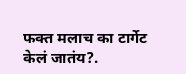फक्त मलाच का टार्गेट केलं जातंय?.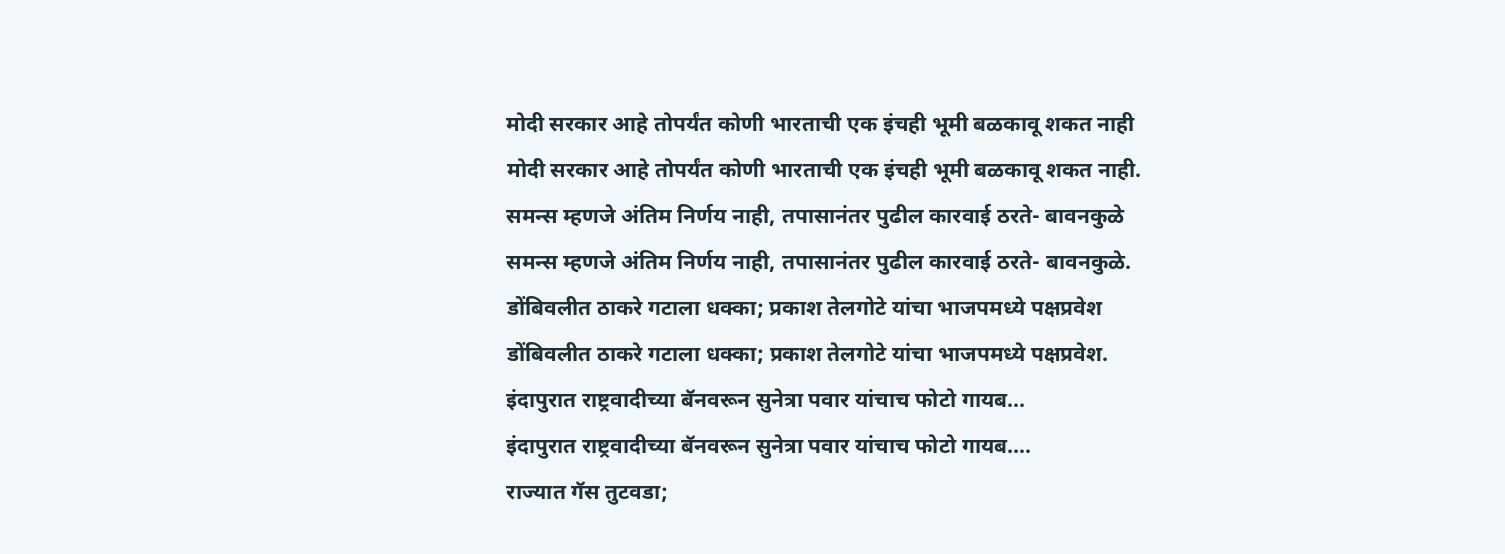मोदी सरकार आहे तोपर्यंत कोणी भारताची एक इंचही भूमी बळकावू शकत नाही
मोदी सरकार आहे तोपर्यंत कोणी भारताची एक इंचही भूमी बळकावू शकत नाही.
समन्स म्हणजे अंतिम निर्णय नाही, तपासानंतर पुढील कारवाई ठरते- बावनकुळे
समन्स म्हणजे अंतिम निर्णय नाही, तपासानंतर पुढील कारवाई ठरते- बावनकुळे.
डोंबिवलीत ठाकरे गटाला धक्का; प्रकाश तेलगोटे यांचा भाजपमध्ये पक्षप्रवेश
डोंबिवलीत ठाकरे गटाला धक्का; प्रकाश तेलगोटे यांचा भाजपमध्ये पक्षप्रवेश.
इंदापुरात राष्ट्रवादीच्या बॅनवरून सुनेत्रा पवार यांचाच फोटो गायब...
इंदापुरात राष्ट्रवादीच्या बॅनवरून सुनेत्रा पवार यांचाच फोटो गायब....
राज्यात गॅस तुटवडा;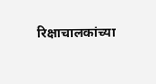रिक्षाचालकांच्या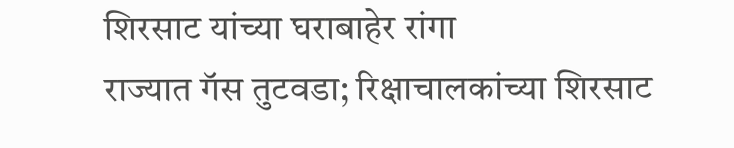शिरसाट यांच्या घराबाहेर रांगा
राज्यात गॅस तुटवडा; रिक्षाचालकांच्या शिरसाट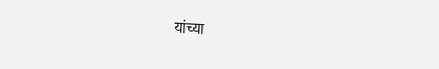यांच्या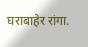घराबाहेर रांगा.